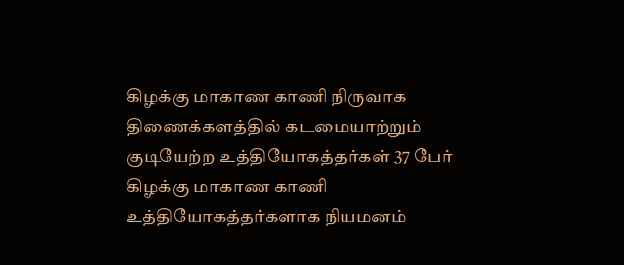கிழக்கு மாகாண காணி நிருவாக திணைக்களத்தில் கடமையாற்றும் குடியேற்ற உத்தியோகத்தர்கள் 37 பேர் கிழக்கு மாகாண காணி உத்தியோகத்தர்களாக நியமனம்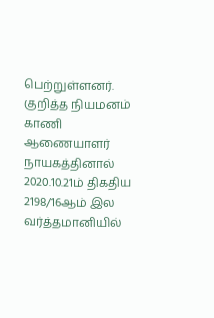பெற்றுள்ளனர்.
குறித்த நியமனம் காணி ஆணையாளர் நாயகத்தினால் 2020.10.21ம் திகதிய 2198/16ஆம் இல வர்த்தமானியில்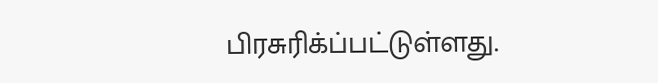பிரசுரிக்ப்பட்டுள்ளது.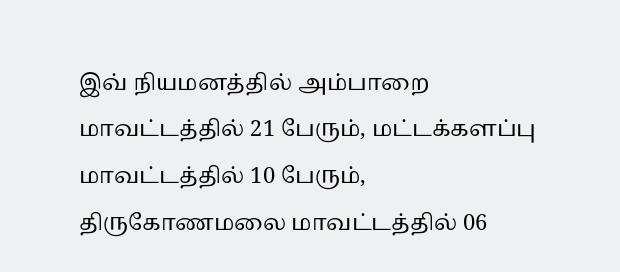இவ் நியமனத்தில் அம்பாறை மாவட்டத்தில் 21 பேரும், மட்டக்களப்பு மாவட்டத்தில் 10 பேரும், திருகோணமலை மாவட்டத்தில் 06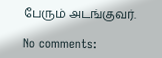பேரும் அடங்குவர்.

No comments: